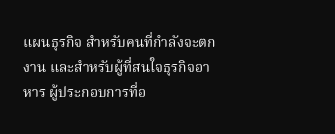แผนธุรกิจ สำหรับคนที่กำลังจะตกงาน และสำหรับผู้ที่สนใจธุรกิจอาหาร ผู้ประกอบการที่อ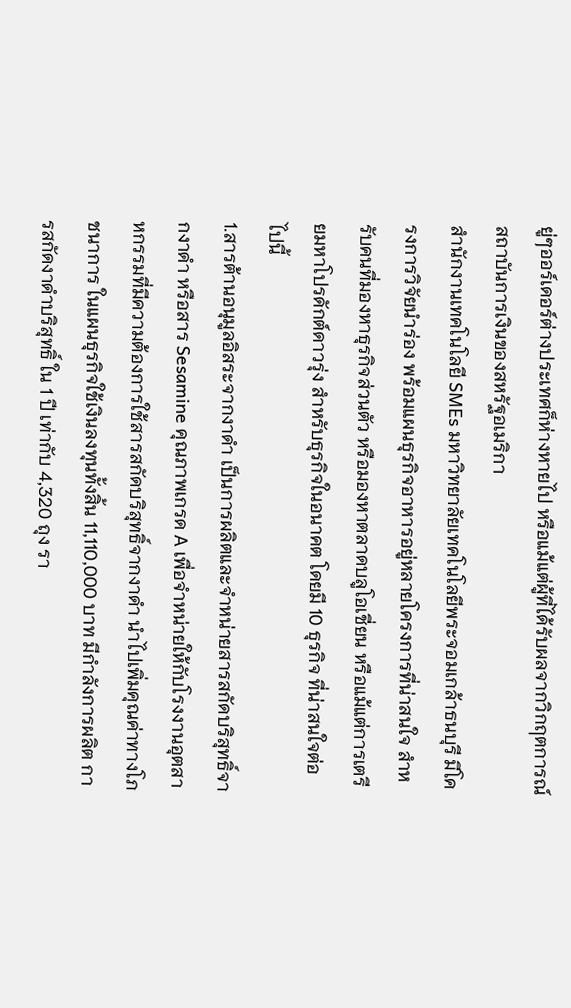ยู่ๆออร์เดอร์ต่างประเทศก็ห่างหายไป หรือแม้แต่ผู้ที่ได้รับผลจากวิกฤตการณ์สถาบันการเงินของสหรัฐอเมริกา
สำนักงานเทคโนโลยี SMEs มหาวิทยาลัยเทคโนโลยีพระจอมเกล้าธนบุรี มีโครงการวิจัยนำร่อง พร้อมแผนธุรกิจอาหารอยู่หลายโครงการที่น่าสนใจ สำหรับคนที่มองหาธุรกิจส่วนตัว หรือมองหาตลาดบลูโอเชี่ยน หรือแม้แต่การเตรียมหาโปรดักต์ดาวรุ่ง สำหรับธุรกิจในอนาคต โดยมี 10 ธุรกิจ ที่น่าสนใจต่อไปนี้
1.สารต้านอนุมูลอิสระจากงาดำ เป็นการผลิตและจำหน่ายสารสกัดบริสุทธิ์จากงาดำ หรือสาร Sesamine คุณภาพเกรด A เพื่อจำหน่ายให้กับโรงงานอุตสาหกรรมที่มีความต้องการใช้สารสกัดบริสุทธิ์จากงาดำ นำไปเพิ่มคุณค่าทางโภชนาการ ในแผนธุรกิจใช้เงินลงทุนทั้งสิ้น 11,110,000 บาท มีกำลังการผลิต การสกัดงาดำบริสุทธิ์ ใน 1 ปี เท่ากับ 4,320 ถุง รา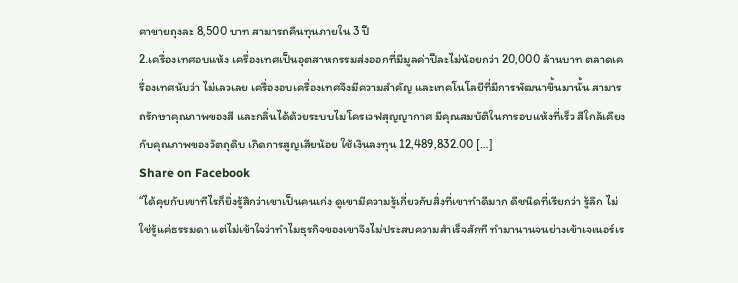คาขายถุงละ 8,500 บาท สามารถคืนทุนภายใน 3 ปี
2.เครื่องเทศอบแห้ง เครื่องเทศเป็นอุตสาหกรรมส่งออกที่มีมูลค่าปีละไม่น้อยกว่า 20,000 ล้านบาท ตลาดเครื่องเทศนับว่า ไม่เลวเลย เครื่องอบเครื่องเทศจึงมีความสำคัญ และเทคโนโลยีที่มีการพัฒนาขึ้นมานั้น สามารถรักษาคุณภาพของสี และกลิ่นได้ด้วยระบบไมโครเวฟสุญญากาศ มีคุณสมบัติในการอบแห้งที่เร็ว สีใกล้เคียงกับคุณภาพของวัตถุดิบ เกิดการสูญเสียน้อย ใช้เงินลงทุน 12,489,832.00 […]
Share on Facebook
“ได้คุยกับเขาทีไรก็ยิ่งรู้สึกว่าเขาเป็นคนเก่ง ดูเขามีความรู้เกี่ยวกับสิ่งที่เขาทำดีมาก ดีชนิดที่เรียกว่า รู้ลึก ไม่ใช่รู้แค่ธรรมดา แต่ไม่เข้าใจว่าทำไมธุรกิจของเขาจึงไม่ประสบความสำเร็จสักที ทำมานานจนย่างเข้าเจเนอร์เร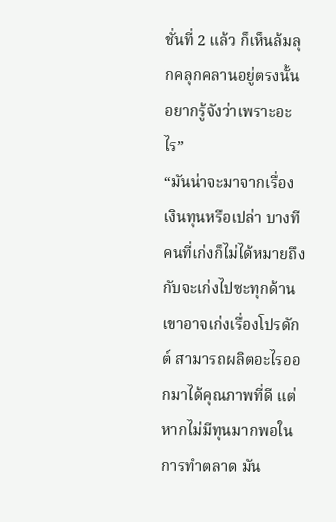ชั่นที่ 2 แล้ว ก็เห็นล้มลุกคลุกคลานอยู่ตรงนั้น อยากรู้จังว่าเพราะอะไร”
“มันน่าจะมาจากเรื่องเงินทุนหรือเปล่า บางทีคนที่เก่งก็ไม่ได้หมายถึงกับจะเก่งไปซะทุกด้าน เขาอาจเก่งเรื่องโปรดักต์ สามารถผลิตอะไรออกมาได้คุณภาพที่ดี แต่หากไม่มีทุนมากพอในการทำตลาด มัน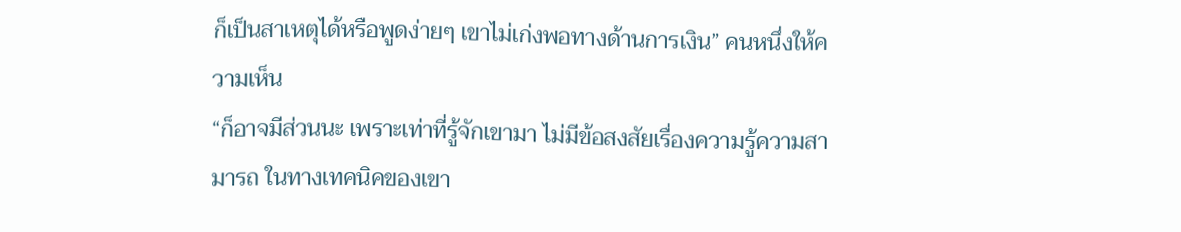ก็เป็นสาเหตุได้หรือพูดง่ายๆ เขาไม่เก่งพอทางด้านการเงิน” คนหนึ่งให้ความเห็น
“ก็อาจมีส่วนนะ เพราะเท่าที่รู้จักเขามา ไม่มีข้อสงสัยเรื่องความรู้ความสามารถ ในทางเทคนิคของเขา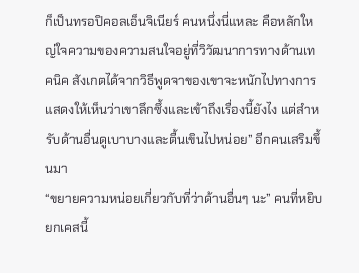ก็เป็นทรอปิคอลเอ็นจิเนียร์ คนหนึ่งนี่แหละ คือหลักใหญ่ใจความของความสนใจอยู่ที่วิวัฒนาการทางด้านเทคนิค สังเกตได้จากวิธีพูดจาของเขาจะหนักไปทางการแสดงให้เห็นว่าเขาลึกซึ้งและเข้าถึงเรื่องนี้ยังไง แต่สำหรับด้านอื่นดูเบาบางและตื้นเขินไปหน่อย” อีกคนเสริมขึ้นมา
“ขยายความหน่อยเกี่ยวกับที่ว่าด้านอื่นๆ นะ” คนที่หยิบยกเคสนี้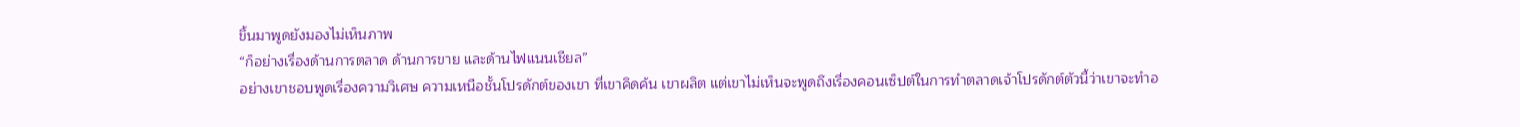ขึ้นมาพูดยังมองไม่เห็นภาพ
“ก็อย่างเรื่องด้านการตลาด ด้านการขาย และด้านไฟแนนเชียล”
อย่างเขาชอบพูดเรื่องความวิเศษ ความเหนือชั้นโปรดักต์ของเขา ที่เขาคิดค้น เขาผลิต แต่เขาไม่เห็นจะพูดถึงเรื่องคอนเซ็ปต์ในการทำตลาดเจ้าโปรดักต์ตัวนี้ว่าเขาจะทำอ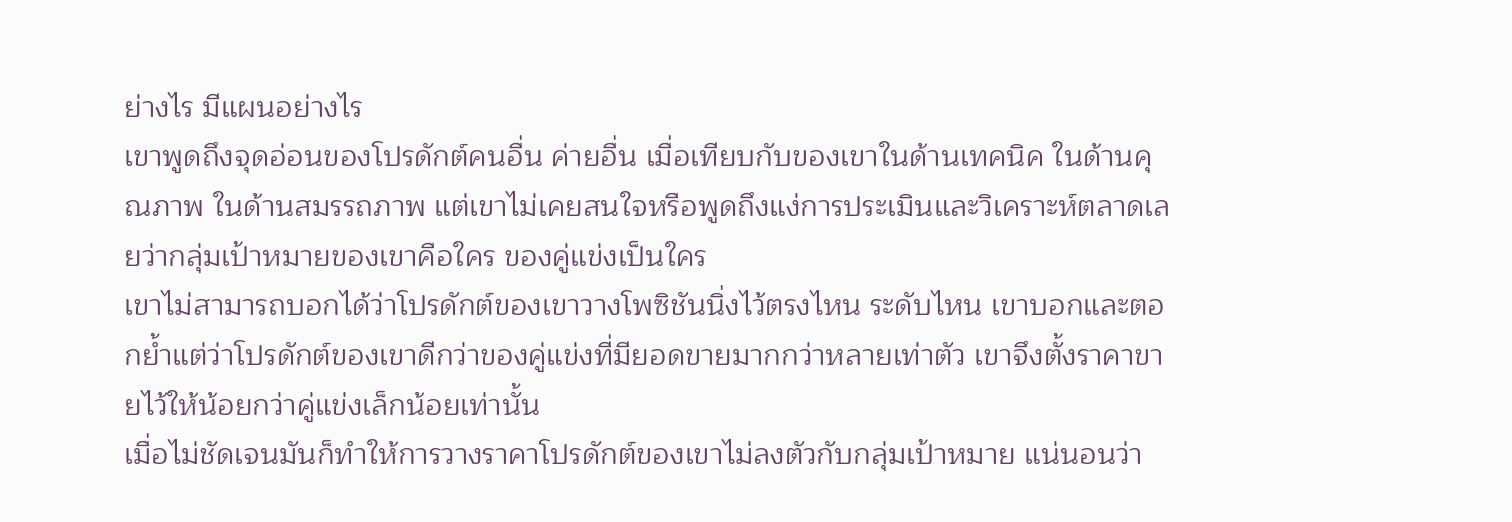ย่างไร มีแผนอย่างไร
เขาพูดถึงจุดอ่อนของโปรดักต์คนอื่น ค่ายอื่น เมื่อเทียบกับของเขาในด้านเทคนิค ในด้านคุณภาพ ในด้านสมรรถภาพ แต่เขาไม่เคยสนใจหรือพูดถึงแง่การประเมินและวิเคราะห์ตลาดเลยว่ากลุ่มเป้าหมายของเขาคือใคร ของคู่แข่งเป็นใคร
เขาไม่สามารถบอกได้ว่าโปรดักต์ของเขาวางโพซิชันนิ่งไว้ตรงไหน ระดับไหน เขาบอกและตอกย้ำแต่ว่าโปรดักต์ของเขาดีกว่าของคู่แข่งที่มียอดขายมากกว่าหลายเท่าตัว เขาจึงตั้งราคาขายไว้ให้น้อยกว่าคู่แข่งเล็กน้อยเท่านั้น
เมื่อไม่ชัดเจนมันก็ทำให้การวางราคาโปรดักต์ของเขาไม่ลงตัวกับกลุ่มเป้าหมาย แน่นอนว่า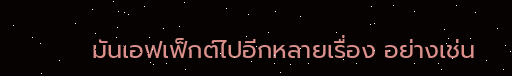มันเอฟเฟ็กต์ไปอีกหลายเรื่อง อย่างเช่น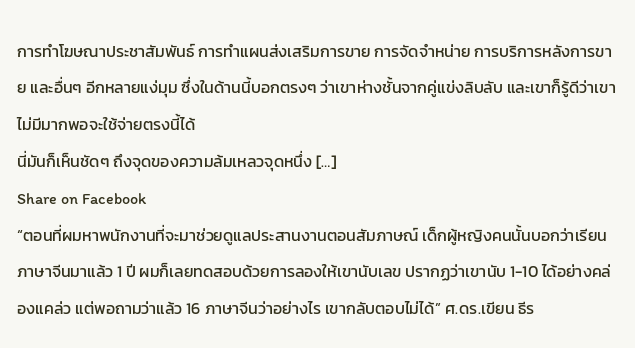การทำโฆษณาประชาสัมพันธ์ การทำแผนส่งเสริมการขาย การจัดจำหน่าย การบริการหลังการขาย และอื่นๆ อีกหลายแง่มุม ซึ่งในด้านนี้บอกตรงๆ ว่าเขาห่างชั้นจากคู่แข่งลิบลับ และเขาก็รู้ดีว่าเขาไม่มีมากพอจะใช้จ่ายตรงนี้ได้
นี่มันก็เห็นชัดๆ ถึงจุดของความล้มเหลวจุดหนึ่ง […]
Share on Facebook
“ตอนที่ผมหาพนักงานที่จะมาช่วยดูแลประสานงานตอนสัมภาษณ์ เด็กผู้หญิงคนนั้นบอกว่าเรียนภาษาจีนมาแล้ว 1 ปี ผมก็เลยทดสอบด้วยการลองให้เขานับเลข ปรากฏว่าเขานับ 1-10 ได้อย่างคล่องแคล่ว แต่พอถามว่าแล้ว 16 ภาษาจีนว่าอย่างไร เขากลับตอบไม่ได้” ศ.ดร.เขียน ธีร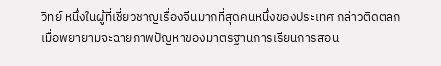วิทย์ หนึ่งในผู้ที่เชี่ยวชาญเรื่องจีนมากที่สุดคนหนึ่งของประเทศ กล่าวติดตลก เมื่อพยายามจะฉายภาพปัญหาของมาตรฐานการเรียนการสอน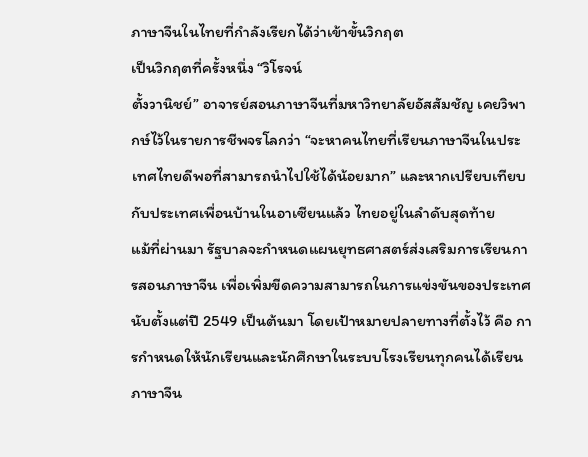ภาษาจีนในไทยที่กำลังเรียกได้ว่าเข้าขั้นวิกฤต
เป็นวิกฤตที่ครั้งหนึ่ง “วิโรจน์
ตั้งวานิชย์” อาจารย์สอนภาษาจีนที่มหาวิทยาลัยอัสสัมชัญ เคยวิพากษ์ไว้ในรายการชีพจรโลกว่า “จะหาคนไทยที่เรียนภาษาจีนในประเทศไทยดีพอที่สามารถนำไปใช้ได้น้อยมาก” และหากเปรียบเทียบกับประเทศเพื่อนบ้านในอาเซียนแล้ว ไทยอยู่ในลำดับสุดท้าย
แม้ที่ผ่านมา รัฐบาลจะกำหนดแผนยุทธศาสตร์ส่งเสริมการเรียนการสอนภาษาจีน เพื่อเพิ่มขีดความสามารถในการแข่งขันของประเทศ นับตั้งแต่ปี 2549 เป็นต้นมา โดยเป้าหมายปลายทางที่ตั้งไว้ คือ การกำหนดให้นักเรียนและนักศึกษาในระบบโรงเรียนทุกคนได้เรียนภาษาจีน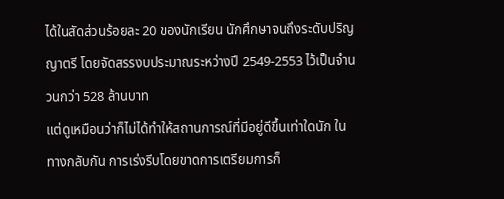ได้ในสัดส่วนร้อยละ 20 ของนักเรียน นักศึกษาจนถึงระดับปริญญาตรี โดยจัดสรรงบประมาณระหว่างปี 2549-2553 ไว้เป็นจำนวนกว่า 528 ล้านบาท
แต่ดูเหมือนว่าก็ไม่ได้ทำให้สถานการณ์ที่มีอยู่ดีขึ้นเท่าใดนัก ในทางกลับกัน การเร่งรีบโดยขาดการเตรียมการก็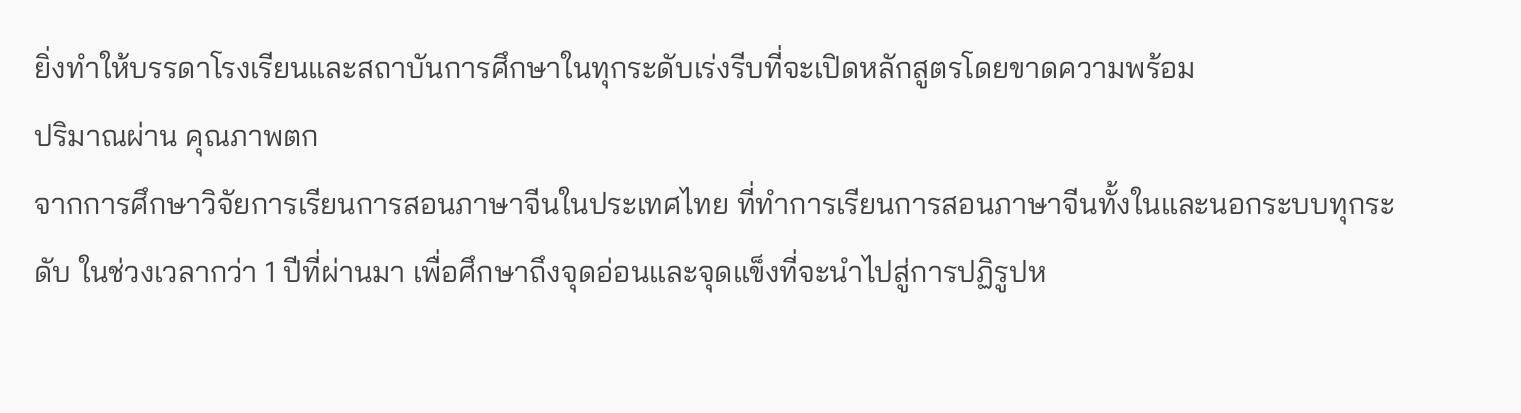ยิ่งทำให้บรรดาโรงเรียนและสถาบันการศึกษาในทุกระดับเร่งรีบที่จะเปิดหลักสูตรโดยขาดความพร้อม
ปริมาณผ่าน คุณภาพตก
จากการศึกษาวิจัยการเรียนการสอนภาษาจีนในประเทศไทย ที่ทำการเรียนการสอนภาษาจีนทั้งในและนอกระบบทุกระดับ ในช่วงเวลากว่า 1 ปีที่ผ่านมา เพื่อศึกษาถึงจุดอ่อนและจุดแข็งที่จะนำไปสู่การปฏิรูปห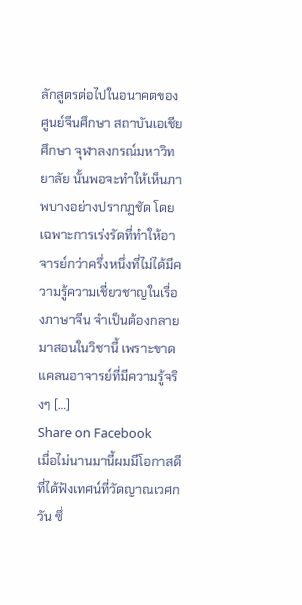ลักสูตรต่อไปในอนาคตของศูนย์จีนศึกษา สถาบันเอเชียศึกษา จุฬาลงกรณ์มหาวิทยาลัย นั้นพอจะทำให้เห็นภาพบางอย่างปรากฏชัด โดยเฉพาะการเร่งรัดที่ทำให้อาจารย์กว่าครึ่งหนึ่งที่ไม่ได้มีความรู้ความเชี่ยวชาญในเรื่องภาษาจีน จำเป็นต้องกลายมาสอนในวิชานี้ เพราะขาดแคลนอาจารย์ที่มีความรู้จริงๆ […]
Share on Facebook
เมื่อไม่นานมานี้ผมมีโอกาสดีที่ได้ฟังเทศน์ที่วัดญาณเวศกวัน ซึ่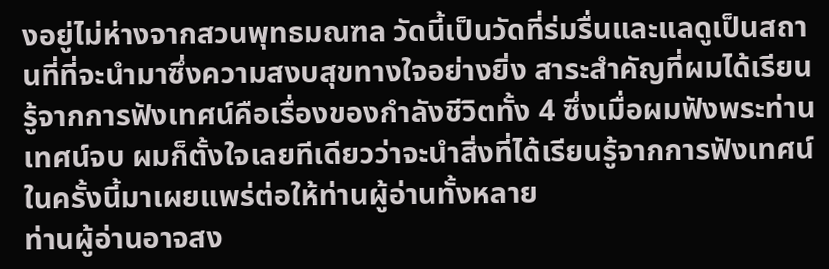งอยู่ไม่ห่างจากสวนพุทธมณฑล วัดนี้เป็นวัดที่ร่มรื่นและแลดูเป็นสถานที่ที่จะนำมาซึ่งความสงบสุขทางใจอย่างยิ่ง สาระสำคัญที่ผมได้เรียนรู้จากการฟังเทศน์คือเรื่องของกำลังชีวิตทั้ง 4 ซึ่งเมื่อผมฟังพระท่านเทศน์จบ ผมก็ตั้งใจเลยทีเดียวว่าจะนำสิ่งที่ได้เรียนรู้จากการฟังเทศน์ในครั้งนี้มาเผยแพร่ต่อให้ท่านผู้อ่านทั้งหลาย
ท่านผู้อ่านอาจสง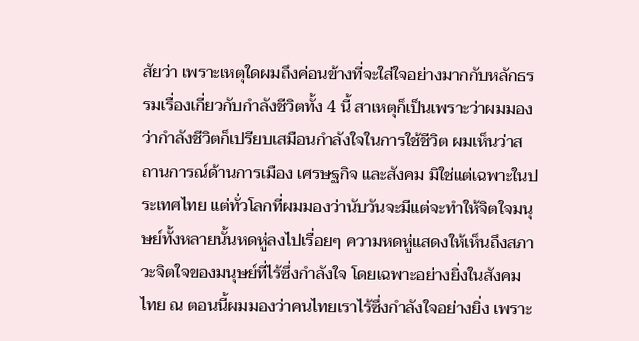สัยว่า เพราะเหตุใดผมถึงค่อนข้างที่จะใส่ใจอย่างมากกับหลักธรรมเรื่องเกี่ยวกับกำลังชีวิตทั้ง 4 นี้ สาเหตุก็เป็นเพราะว่าผมมองว่ากำลังชีวิตก็เปรียบเสมือนกำลังใจในการใช้ชีวิต ผมเห็นว่าสถานการณ์ด้านการเมือง เศรษฐกิจ และสังคม มิใช่แต่เฉพาะในประเทศไทย แต่ทั่วโลกที่ผมมองว่านับวันจะมีแต่จะทำให้จิตใจมนุษย์ทั้งหลายนั้นหดหู่ลงไปเรื่อยๆ ความหดหู่แสดงให้เห็นถึงสภาวะจิตใจของมนุษย์ที่ไร้ซึ่งกำลังใจ โดยเฉพาะอย่างยิ่งในสังคมไทย ณ ตอนนี้ผมมองว่าคนไทยเราไร้ซึ่งกำลังใจอย่างยิ่ง เพราะ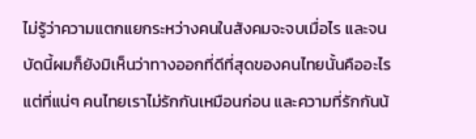ไม่รู้ว่าความแตกแยกระหว่างคนในสังคมจะจบเมื่อไร และจนบัดนี้ผมก็ยังมิเห็นว่าทางออกที่ดีที่สุดของคนไทยนั้นคืออะไร แต่ที่แน่ๆ คนไทยเราไม่รักกันเหมือนก่อน และความที่รักกันน้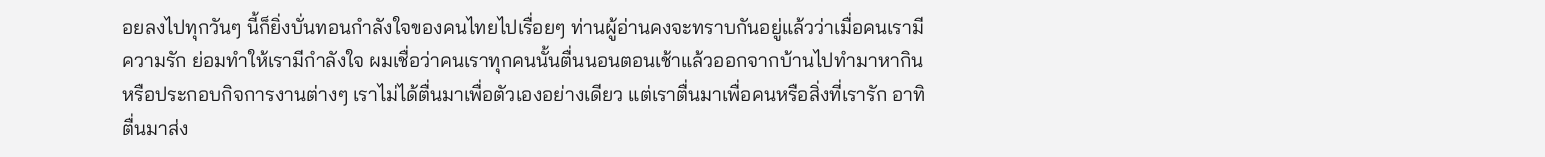อยลงไปทุกวันๆ นี้ก็ยิ่งบั่นทอนกำลังใจของคนไทยไปเรื่อยๆ ท่านผู้อ่านคงจะทราบกันอยู่แล้วว่าเมื่อคนเรามีความรัก ย่อมทำให้เรามีกำลังใจ ผมเชื่อว่าคนเราทุกคนนั้นตื่นนอนตอนเช้าแล้วออกจากบ้านไปทำมาหากินหรือประกอบกิจการงานต่างๆ เราไม่ได้ตื่นมาเพื่อตัวเองอย่างเดียว แต่เราตื่นมาเพื่อคนหรือสิ่งที่เรารัก อาทิ ตื่นมาส่ง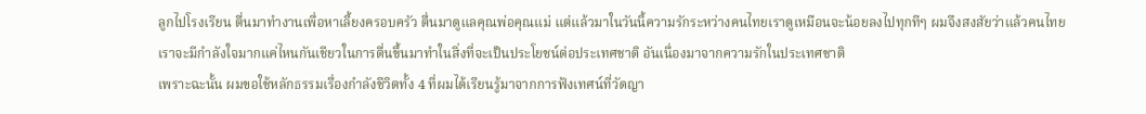ลูกไปโรงเรียน ตื่นมาทำงานเพื่อหาเลี้ยงครอบครัว ตื่นมาดูแลคุณพ่อคุณแม่ แต่แล้วมาในวันนี้ความรักระหว่างคนไทยเราดูเหมือนจะน้อยลงไปทุกทีๆ ผมจึงสงสัยว่าแล้วคนไทยเราจะมีกำลังใจมากแค่ไหนกันเชียวในการตื่นขึ้นมาทำในสิ่งที่จะเป็นประโยชน์ต่อประเทศชาติ อันเนื่องมาจากความรักในประเทศชาติ
เพราะฉะนั้น ผมขอใช้หลักธรรมเรื่องกำลังชีวิตทั้ง 4 ที่ผมได้เรียนรู้มาจากการฟังเทศน์ที่วัดญา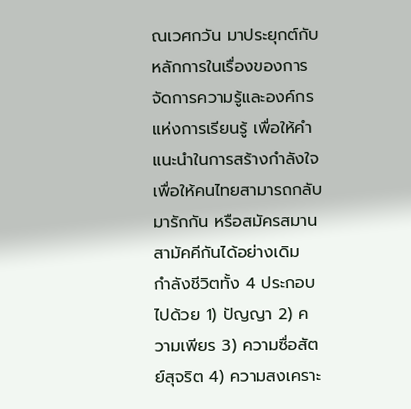ณเวศกวัน มาประยุกต์กับหลักการในเรื่องของการจัดการความรู้และองค์กรแห่งการเรียนรู้ เพื่อให้คำแนะนำในการสร้างกำลังใจเพื่อให้คนไทยสามารถกลับมารักกัน หรือสมัครสมานสามัคคีกันได้อย่างเดิม
กำลังชีวิตทั้ง 4 ประกอบไปด้วย 1) ปัญญา 2) ความเพียร 3) ความซื่อสัตย์สุจริต 4) ความสงเคราะ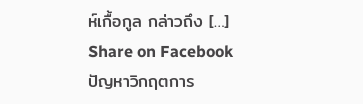ห์เกื้อกูล กล่าวถึง […]
Share on Facebook
ปัญหาวิกฤตการ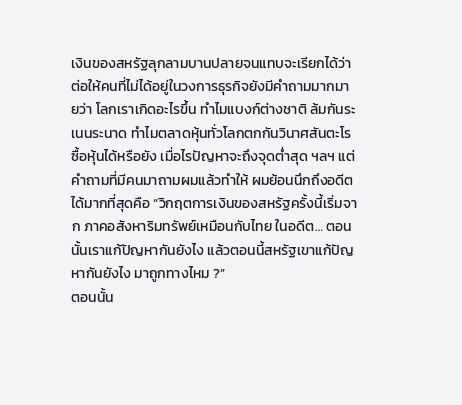เงินของสหรัฐลุกลามบานปลายจนแทบจะเรียกได้ว่า ต่อให้คนที่ไม่ได้อยู่ในวงการธุรกิจยังมีคำถามมากมายว่า โลกเราเกิดอะไรขึ้น ทำไมแบงก์ต่างชาติ ล้มกันระเนนระนาด ทำไมตลาดหุ้นทั่วโลกตกกันวินาศสันตะโร ซื้อหุ้นได้หรือยัง เมื่อไรปัญหาจะถึงจุดต่ำสุด ฯลฯ แต่คำถามที่มีคนมาถามผมแล้วทำให้ ผมย้อนนึกถึงอดีตได้มากที่สุดคือ “วิกฤตการเงินของสหรัฐครั้งนี้เริ่มจาก ภาคอสังหาริมทรัพย์เหมือนกับไทย ในอดีต… ตอนนั้นเราแก้ปัญหากันยังไง แล้วตอนนี้สหรัฐเขาแก้ปัญหากันยังไง มาถูกทางไหม ?”
ตอนนั้น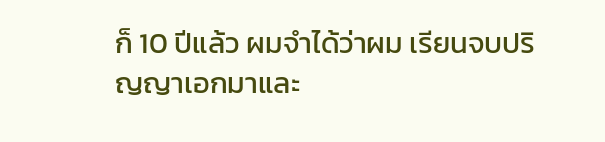ก็ 10 ปีแล้ว ผมจำได้ว่าผม เรียนจบปริญญาเอกมาและ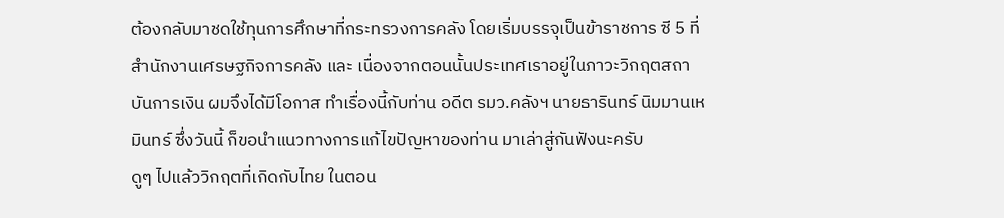ต้องกลับมาชดใช้ทุนการศึกษาที่กระทรวงการคลัง โดยเริ่มบรรจุเป็นข้าราชการ ซี 5 ที่สำนักงานเศรษฐกิจการคลัง และ เนื่องจากตอนนั้นประเทศเราอยู่ในภาวะวิกฤตสถาบันการเงิน ผมจึงได้มีโอกาส ทำเรื่องนี้กับท่าน อดีต รมว.คลังฯ นายธารินทร์ นิมมานเหมินทร์ ซึ่งวันนี้ ก็ขอนำแนวทางการแก้ไขปัญหาของท่าน มาเล่าสู่กันฟังนะครับ
ดูๆ ไปแล้ววิกฤตที่เกิดกับไทย ในตอน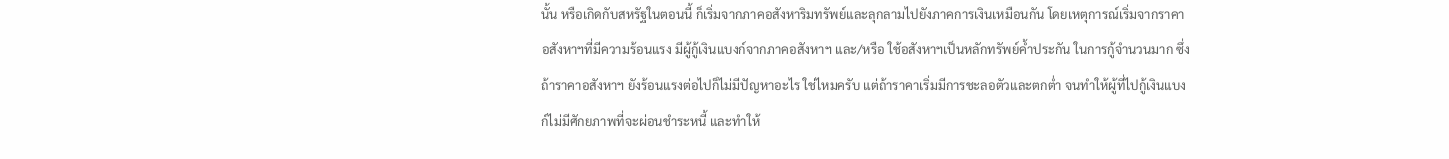นั้น หรือเกิดกับสหรัฐในตอนนี้ ก็เริ่มจากภาคอสังหาริมทรัพย์และลุกลามไปยังภาคการเงินเหมือนกัน โดยเหตุการณ์เริ่มจากราคาอสังหาฯที่มีความร้อนแรง มีผู้กู้เงินแบงก์จากภาคอสังหาฯ และ/หรือ ใช้อสังหาฯเป็นหลักทรัพย์ค้ำประกัน ในการกู้จำนวนมาก ซึ่งถ้าราคาอสังหาฯ ยังร้อนแรงต่อไปก็ไม่มีปัญหาอะไร ใช่ไหมครับ แต่ถ้าราคาเริ่มมีการชะลอตัวและตกต่ำ จนทำให้ผู้ที่ไปกู้เงินแบงก์ไม่มีศักยภาพที่จะผ่อนชำระหนี้ และทำให้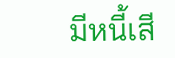มีหนี้เสี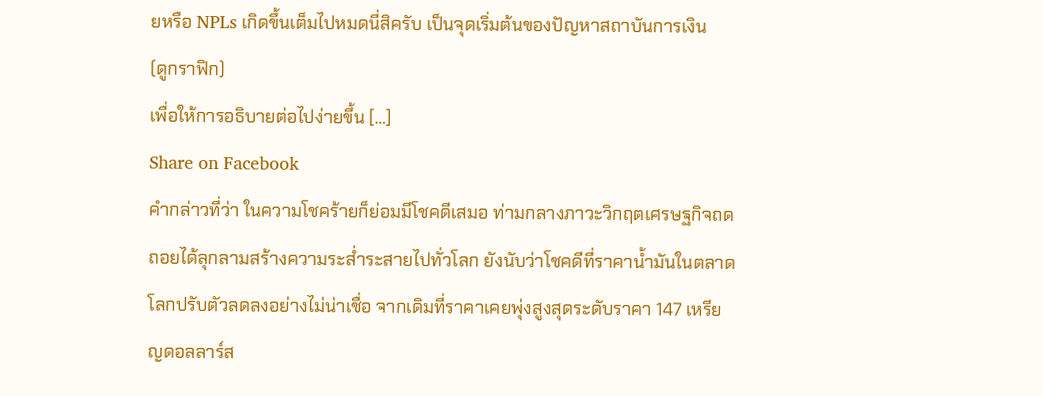ยหรือ NPLs เกิดขึ้นเต็มไปหมดนี่สิครับ เป็นจุดเริ่มต้นของปัญหาสถาบันการเงิน
(ดูกราฟิก)
เพื่อให้การอธิบายต่อไปง่ายขึ้น […]
Share on Facebook
คำกล่าวที่ว่า ในความโชคร้ายก็ย่อมมีโชคดีเสมอ ท่ามกลางภาวะวิกฤตเศรษฐกิจถดถอยได้ลุกลามสร้างความระส่ำระสายไปทั่วโลก ยังนับว่าโชคดีที่ราคาน้ำมันในตลาดโลกปรับตัวลดลงอย่างไม่น่าเชื่อ จากเดิมที่ราคาเคยพุ่งสูงสุดระดับราคา 147 เหรียญดอลลาร์ส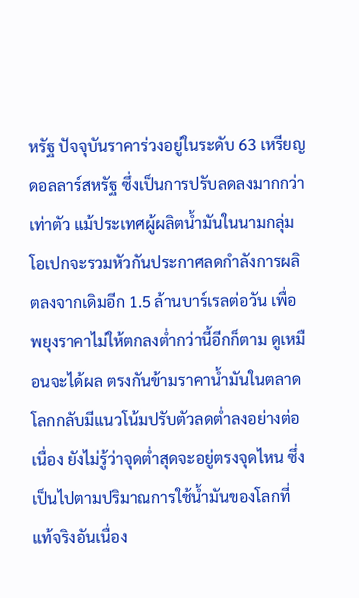หรัฐ ปัจจุบันราคาร่วงอยู่ในระดับ 63 เหรียญดอลลาร์สหรัฐ ซึ่งเป็นการปรับลดลงมากกว่าเท่าตัว แม้ประเทศผู้ผลิตน้ำมันในนามกลุ่มโอเปกจะรวมหัวกันประกาศลดกำลังการผลิตลงจากเดิมอีก 1.5 ล้านบาร์เรลต่อวัน เพื่อพยุงราคาไม่ให้ตกลงต่ำกว่านี้อีกก็ตาม ดูเหมือนจะได้ผล ตรงกันข้ามราคาน้ำมันในตลาดโลกกลับมีแนวโน้มปรับตัวลดต่ำลงอย่างต่อเนื่อง ยังไม่รู้ว่าจุดต่ำสุดจะอยู่ตรงจุดไหน ซึ่งเป็นไปตามปริมาณการใช้น้ำมันของโลกที่แท้จริงอันเนื่อง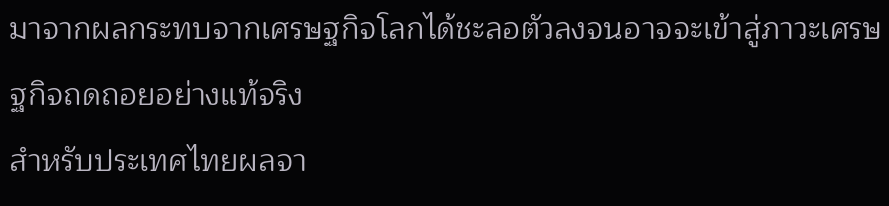มาจากผลกระทบจากเศรษฐกิจโลกได้ชะลอตัวลงจนอาจจะเข้าสู่ภาวะเศรษฐกิจถดถอยอย่างแท้จริง
สำหรับประเทศไทยผลจา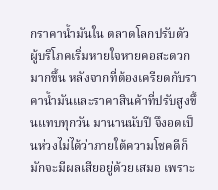กราคาน้ำมันใน ตลาดโลกปรับตัว ผู้บริโภคเริ่มหายใจหายคอสะดวกมากขึ้น หลังจากที่ต้องเครียดกับราคาน้ำมันและราคาสินค้าที่ปรับสูงขึ้นแทบทุกวัน มานานนับปี จึงอดเป็นห่วงไม่ได้ว่าภายใต้ความโชคดีก็มักจะมีผลเสียอยู่ด้วยเสมอ เพราะ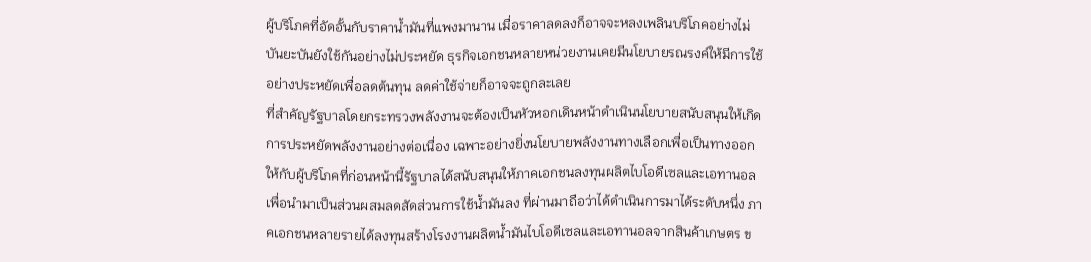ผู้บริโภคที่อัดอั้นกับราคาน้ำมันที่แพงมานาน เมื่อราคาลดลงก็อาจจะหลงเพลินบริโภคอย่างไม่บันยะบันยังใช้กันอย่างไม่ประหยัด ธุรกิจเอกชนหลายหน่วยงานเคยมีนโยบายรณรงค์ให้มีการใช้อย่างประหยัดเพื่อลดต้นทุน ลดค่าใช้จ่ายก็อาจจะถูกละเลย
ที่สำคัญรัฐบาลโดยกระทรวงพลังงานจะต้องเป็นหัวหอกเดินหน้าดำเนินนโยบายสนับสนุนให้เกิดการประหยัดพลังงานอย่างต่อเนื่อง เฉพาะอย่างยิ่งนโยบายพลังงานทางเลือกเพื่อเป็นทางออกให้กับผู้บริโภคที่ก่อนหน้านี้รัฐบาลได้สนับสนุนให้ภาคเอกชนลงทุนผลิตไบโอดีเซลและเอทานอล เพื่อนำมาเป็นส่วนผสมลดสัดส่วนการใช้น้ำมันลง ที่ผ่านมาถือว่าได้ดำเนินการมาได้ระดับหนึ่ง ภาคเอกชนหลายรายได้ลงทุนสร้างโรงงานผลิตน้ำมันไบโอดีเซลและเอทานอลจากสินค้าเกษตร ข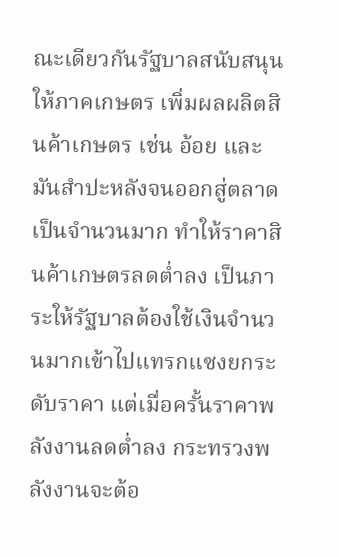ณะเดียวกันรัฐบาลสนับสนุนให้ภาคเกษตร เพิ่มผลผลิตสินค้าเกษตร เช่น อ้อย และ มันสำปะหลังจนออกสู่ตลาดเป็นจำนวนมาก ทำให้ราคาสินค้าเกษตรลดต่ำลง เป็นภาระให้รัฐบาลต้องใช้เงินจำนวนมากเข้าไปแทรกแซงยกระดับราคา แต่เมื่อครั้นราคาพลังงานลดต่ำลง กระทรวงพลังงานจะต้อ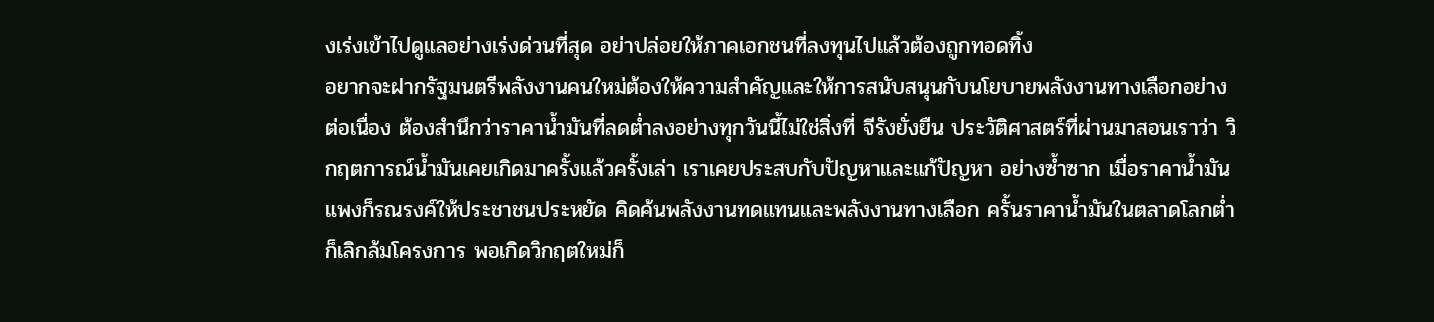งเร่งเข้าไปดูแลอย่างเร่งด่วนที่สุด อย่าปล่อยให้ภาคเอกชนที่ลงทุนไปแล้วต้องถูกทอดทิ้ง
อยากจะฝากรัฐมนตรีพลังงานคนใหม่ต้องให้ความสำคัญและให้การสนับสนุนกับนโยบายพลังงานทางเลือกอย่างต่อเนื่อง ต้องสำนึกว่าราคาน้ำมันที่ลดต่ำลงอย่างทุกวันนี้ไม่ใช่สิ่งที่ จีรังยั่งยืน ประวัติศาสตร์ที่ผ่านมาสอนเราว่า วิกฤตการณ์น้ำมันเคยเกิดมาครั้งแล้วครั้งเล่า เราเคยประสบกับปัญหาและแก้ปัญหา อย่างซ้ำซาก เมื่อราคาน้ำมันแพงก็รณรงค์ให้ประชาชนประหยัด คิดค้นพลังงานทดแทนและพลังงานทางเลือก ครั้นราคาน้ำมันในตลาดโลกต่ำก็เลิกล้มโครงการ พอเกิดวิกฤตใหม่ก็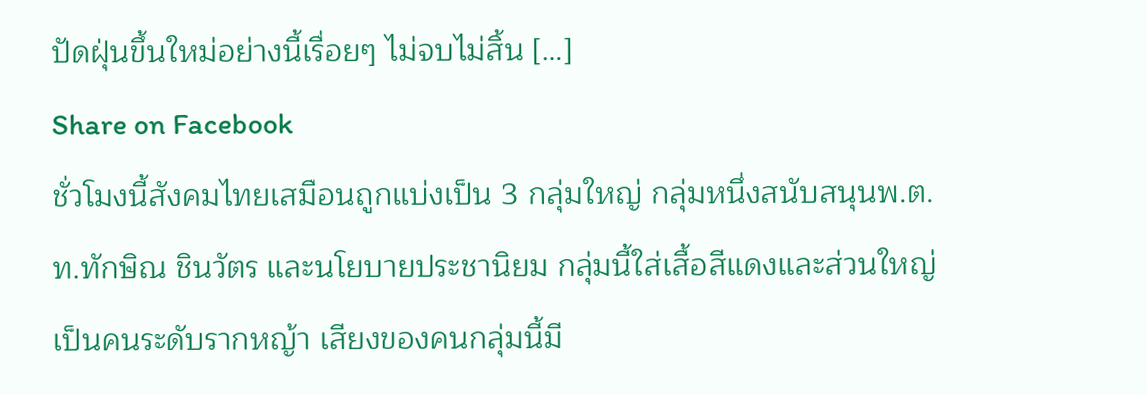ปัดฝุ่นขึ้นใหม่อย่างนี้เรื่อยๆ ไม่จบไม่สิ้น […]
Share on Facebook
ชั่วโมงนี้สังคมไทยเสมือนถูกแบ่งเป็น 3 กลุ่มใหญ่ กลุ่มหนึ่งสนับสนุนพ.ต.ท.ทักษิณ ชินวัตร และนโยบายประชานิยม กลุ่มนี้ใส่เสื้อสีแดงและส่วนใหญ่เป็นคนระดับรากหญ้า เสียงของคนกลุ่มนี้มี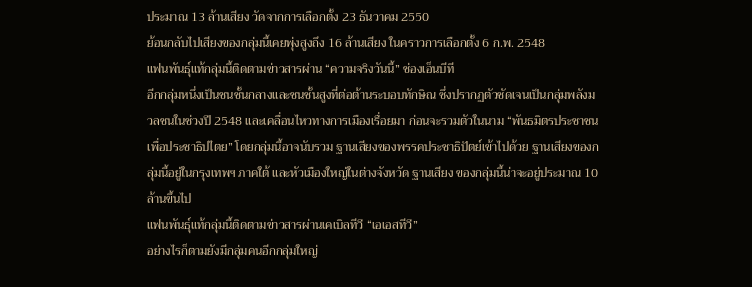ประมาณ 13 ล้านเสียง วัดจากการเลือกตั้ง 23 ธันวาคม 2550
ย้อนกลับไปเสียงของกลุ่มนี้เคยพุ่งสูงถึง 16 ล้านเสียง ในคราวการเลือกตั้ง 6 ก.พ. 2548
แฟนพันธุ์แท้กลุ่มนี้ติดตามข่าวสารผ่าน “ความจริงวันนี้” ช่องเอ็นบีที
อีกกลุ่มหนึ่งเป็นชนชั้นกลางและชนชั้นสูงที่ต่อต้านระบอบทักษิณ ซึ่งปรากฏตัวชัดเจนเป็นกลุ่มพลังมวลชนในช่วงปี 2548 และเคลื่อนไหวทางการเมืองเรื่อยมา ก่อนจะรวมตัวในนาม “พันธมิตรประชาชนเพื่อประชาธิปไตย” โดยกลุ่มนี้อาจนับรวม ฐานเสียงของพรรคประชาธิปัตย์เข้าไปด้วย ฐานเสียงของกลุ่มนี้อยู่ในกรุงเทพฯ ภาคใต้ และหัวเมืองใหญ่ในต่างจังหวัด ฐานเสียง ของกลุ่มนี้น่าจะอยู่ประมาณ 10 ล้านขึ้นไป
แฟนพันธุ์แท้กลุ่มนี้ติดตามข่าวสารผ่านเคเบิลทีวี “เอเอสทีวี”
อย่างไรก็ตามยังมีกลุ่มคนอีกกลุ่มใหญ่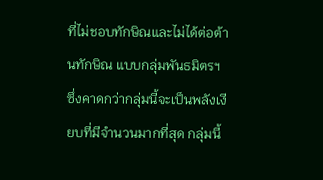ที่ไม่ชอบทักษิณและไม่ได้ต่อต้านทักษิณ แบบกลุ่มพันธมิตรฯ ซึ่งคาดกว่ากลุ่มนี้จะเป็นพลังเงียบที่มีจำนวนมากที่สุด กลุ่มนี้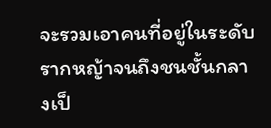จะรวมเอาคนที่อยู่ในระดับรากหญ้าจนถึงชนชั้นกลางเป็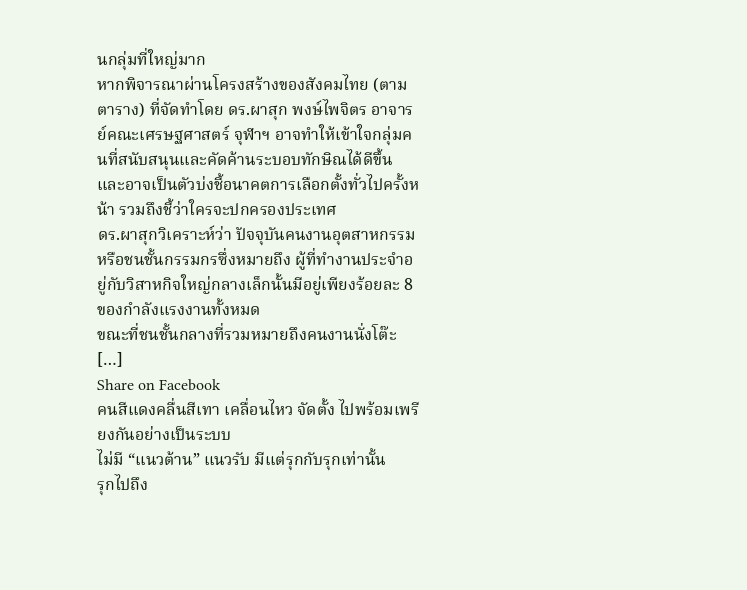นกลุ่มที่ใหญ่มาก
หากพิจารณาผ่านโครงสร้างของสังคมไทย (ตามตาราง) ที่จัดทำโดย ดร.ผาสุก พงษ์ไพจิตร อาจารย์คณะเศรษฐศาสตร์ จุฬาฯ อาจทำให้เข้าใจกลุ่มคนที่สนับสนุนและคัดค้านระบอบทักษิณได้ดีขึ้น และอาจเป็นตัวบ่งชี้อนาคตการเลือกตั้งทั่วไปครั้งหน้า รวมถึงชี้ว่าใครจะปกครองประเทศ
ดร.ผาสุกวิเคราะห์ว่า ปัจจุบันคนงานอุตสาหกรรมหรือชนชั้นกรรมกรซึ่งหมายถึง ผู้ที่ทำงานประจำอยู่กับวิสาหกิจใหญ่กลางเล็กนั้นมีอยู่เพียงร้อยละ 8 ของกำลังแรงงานทั้งหมด
ขณะที่ชนชั้นกลางที่รวมหมายถึงคนงานนั่งโต๊ะ […]
Share on Facebook
คนสีแดงคลื่นสีเทา เคลื่อนไหว จัดตั้ง ไปพร้อมเพรียงกันอย่างเป็นระบบ
ไม่มี “แนวต้าน” แนวรับ มีแต่รุกกับรุกเท่านั้น
รุกไปถึง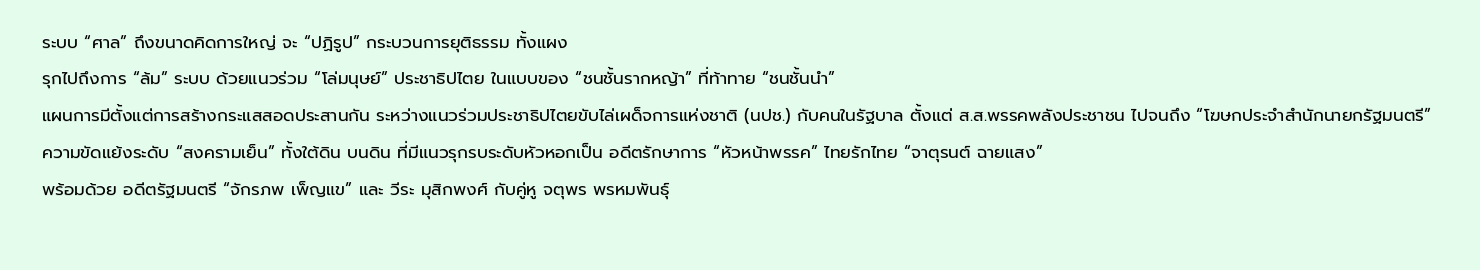ระบบ “ศาล” ถึงขนาดคิดการใหญ่ จะ “ปฏิรูป” กระบวนการยุติธรรม ทั้งแผง
รุกไปถึงการ “ล้ม” ระบบ ด้วยแนวร่วม “โล่มนุษย์” ประชาธิปไตย ในแบบของ “ชนชั้นรากหญ้า” ที่ท้าทาย “ชนชั้นนำ”
แผนการมีตั้งแต่การสร้างกระแสสอดประสานกัน ระหว่างแนวร่วมประชาธิปไตยขับไล่เผด็จการแห่งชาติ (นปช.) กับคนในรัฐบาล ตั้งแต่ ส.ส.พรรคพลังประชาชน ไปจนถึง “โฆษกประจำสำนักนายกรัฐมนตรี”
ความขัดแย้งระดับ “สงครามเย็น” ทั้งใต้ดิน บนดิน ที่มีแนวรุกรบระดับหัวหอกเป็น อดีตรักษาการ “หัวหน้าพรรค” ไทยรักไทย “จาตุรนต์ ฉายแสง”
พร้อมด้วย อดีตรัฐมนตรี “จักรภพ เพ็ญแข” และ วีระ มุสิกพงศ์ กับคู่หู จตุพร พรหมพันธุ์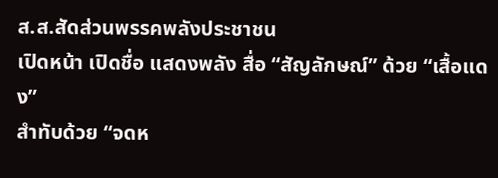ส.ส.สัดส่วนพรรคพลังประชาชน
เปิดหน้า เปิดชื่อ แสดงพลัง สื่อ “สัญลักษณ์” ด้วย “เสื้อแดง”
สำทับด้วย “จดห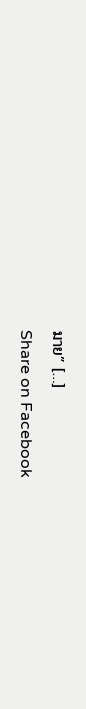มาย” […]
Share on Facebook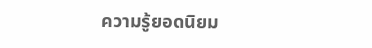ความรู้ยอดนิยม